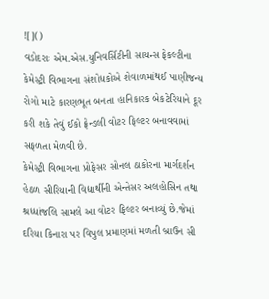![]()
વડોદરાઃ એમ.એસ.યુનિવર્સિટીની સાયન્સ ફેકલ્ટીના કેમેસ્ટ્રી વિભાગના સંશોધકોએ શેવાળમાંથઈ પાણીજન્ય રોગો માટે કારણભૂત બનતા હાનિકારક બેકટેરિયાને દૂર કરી શકે તેવું ઈકો ફ્રેન્ડલી વોટર ફિલ્ટર બનાવવામાં સફળતા મેળવી છે.
કેમેસ્ટ્રી વિભાગના પ્રોફેસર સોનલ ઠાકોરના માર્ગદર્શન હેઠળ સીરિયાની વિદ્યાર્થીની એન્તેસર અલહોસિન તથા શ્રધ્ધાંજલિ સામલે આ વોટર ફિલ્ટર બનાવ્યું છે.જેમાં દરિયા કિનારા પર વિપુલ પ્રમાણમાં મળતી બ્રાઉન સી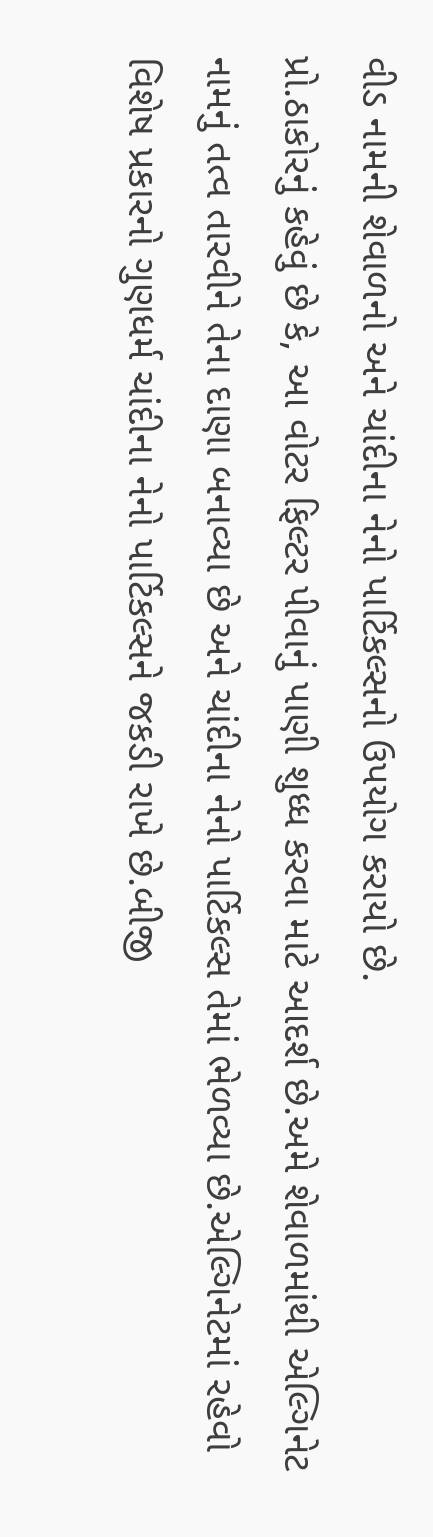વીડ નામની શેવાળનો અને ચાંદીના નેનો પાર્ટિકલ્સનો ઉપયોગ કરાયો છે.
પ્રો.ઠાકોરનું કહેવું છે કે, આ વોટર ફિલ્ટર પીવાનું પાણી શુધ્ધ કરવા માટે આદર્શ છે.અમે શેવાળમાંથી એલ્ગિનેટ નામનું તત્વ તારવીને તેના દાણા બનાવ્યા છે અને ચાંદીના નેનો પાર્ટિકલ્સ તેમાં ભેળવ્યા છે.એલ્ગિનેટમાં રહેવો વિશેષ પ્રકારનો ગુણધર્મ ચાંદીના નેનો પાર્ટિકલ્સને જકડી રાખે છે.બીજી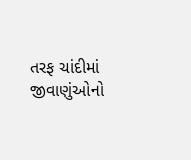તરફ ચાંદીમાં જીવાણુંઓનો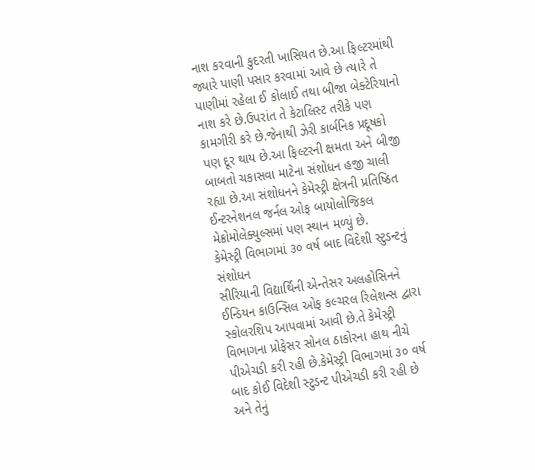નાશ કરવાની કુદરતી ખાસિયત છે.આ ફિલ્ટરમાંથી જ્યારે પાણી પસાર કરવામાં આવે છે ત્યારે તે પાણીમાં રહેલા ઈ કોલાઈ તથા બીજા બેક્ટેરિયાનો નાશ કરે છે.ઉપરાંત તે કેટાલિસ્ટ તરીકે પણ કામગીરી કરે છે.જેનાથી ઝેરી કાર્બનિક પ્રદૂષકો પણ દૂર થાય છે.આ ફિલ્ટરની ક્ષમતા અને બીજી બાબતો ચકાસવા માટેના સંશોધન હજી ચાલી રહ્યા છે.આ સંશોધનને કેમેસ્ટ્રી ક્ષેત્રની પ્રતિષ્ઠિત ઈન્ટરનેશનલ જર્નલ ઓફ બાયોલોજિકલ મેક્રોમોલેક્યુલ્સમાં પણ સ્થાન મળ્યું છે.
કેમેસ્ટ્રી વિભાગમાં ૩૦ વર્ષ બાદ વિદેશી સ્ટુડન્ટનું સંશોધન
સીરિયાની વિદ્યાર્થિની એન્તેસર અલહોસિનને ઈન્ડિયન કાઉન્સિલ ઓફ કલ્ચરલ રિલેશન્સ દ્વારા સ્કોલરશિપ આપવામાં આવી છે.તે કેમેસ્ટ્રી વિભાગના પ્રોફેસર સોનલ ઠાકોરના હાથ નીચે પીએચડી કરી રહી છે.કેમેસ્ટ્રી વિભાગમાં ૩૦ વર્ષ બાદ કોઈ વિદેશી સ્ટુડન્ટ પીએચડી કરી રહી છે અને તેનું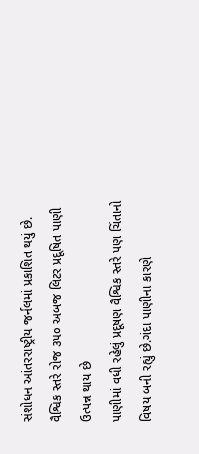સંશોધન આંતરરાષ્ટ્રીય જર્નલમાં પ્રકાશિત થયું છે.
વૈશ્વિક સ્તરે રોજ ૩૫૦ અબજ લિટર પ્રદૂષિત પાણી ઉત્પન્ન થાય છે
પાણીમાં વધી રહેલું પ્રદૂષણ વૈશ્વિક સ્તરે પણ ચિંતાનો વિષય બની રહ્યું છે.ગંદા પાણીના કારણે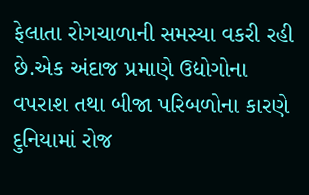ફેલાતા રોગચાળાની સમસ્યા વકરી રહી છે.એક અંદાજ પ્રમાણે ઉદ્યોગોના વપરાશ તથા બીજા પરિબળોના કારણે દુનિયામાં રોજ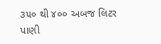૩૫૦ થી ૪૦૦ અબજ લિટર પાણી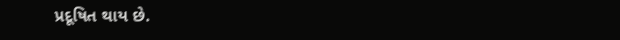પ્રદૂષિત થાય છે.